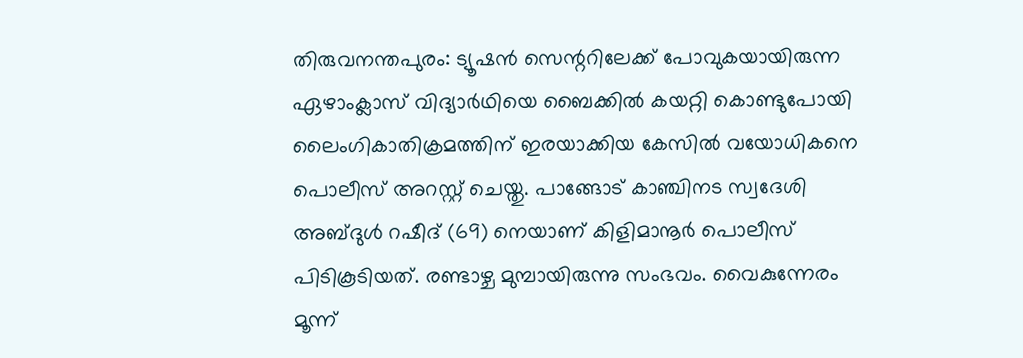തിരുവനന്തപുരം: ട്യൂഷൻ സെന്ററിലേക്ക് പോവുകയായിരുന്ന ഏഴാംക്ലാസ് വിദ്യാർഥിയെ ബൈക്കിൽ കയറ്റി കൊണ്ടുപോയി ലൈംഗികാതിക്രമത്തിന് ഇരയാക്കിയ കേസിൽ വയോധികനെ പൊലീസ് അറസ്റ്റ് ചെയ്തു. പാങ്ങോട് കാഞ്ചിനട സ്വദേശി അബ്ദുൾ റഷീദ് (69) നെയാണ് കിളിമാനൂർ പൊലീസ് പിടികൂടിയത്. രണ്ടാഴ്ച മുമ്പായിരുന്നു സംഭവം. വൈകുന്നേരം മൂന്ന്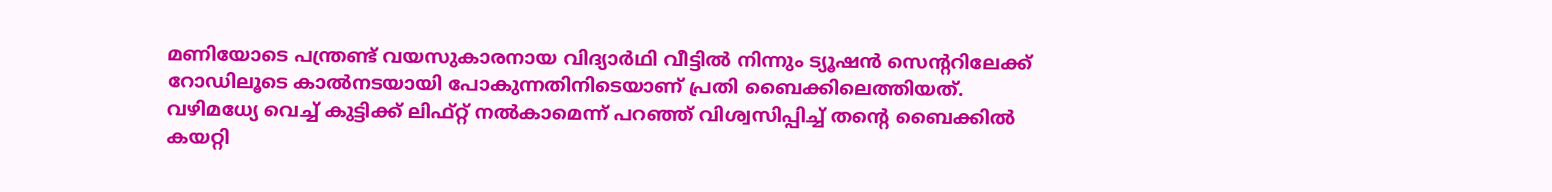മണിയോടെ പന്ത്രണ്ട് വയസുകാരനായ വിദ്യാർഥി വീട്ടിൽ നിന്നും ട്യൂഷൻ സെന്ററിലേക്ക് റോഡിലൂടെ കാൽനടയായി പോകുന്നതിനിടെയാണ് പ്രതി ബൈക്കിലെത്തിയത്.
വഴിമധ്യേ വെച്ച് കുട്ടിക്ക് ലിഫ്റ്റ് നൽകാമെന്ന് പറഞ്ഞ് വിശ്വസിപ്പിച്ച് തന്റെ ബൈക്കിൽ കയറ്റി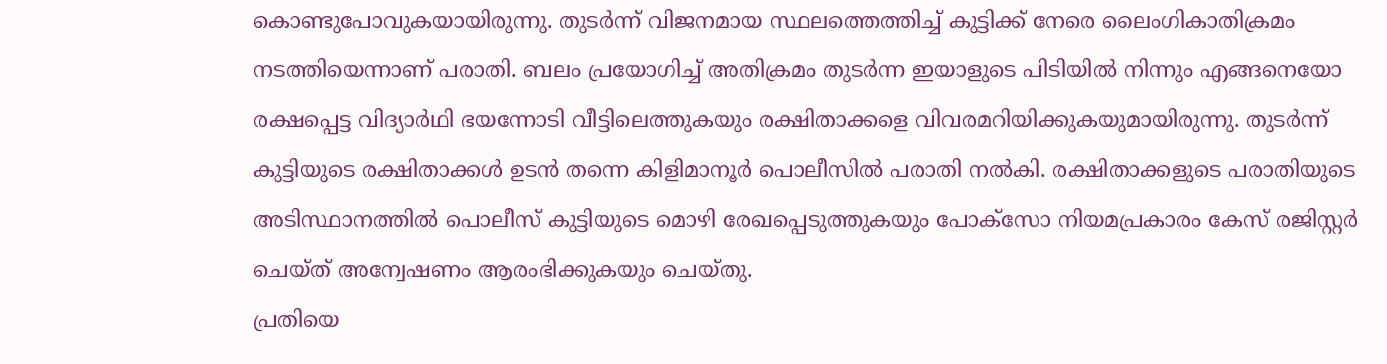കൊണ്ടുപോവുകയായിരുന്നു. തുടർന്ന് വിജനമായ സ്ഥലത്തെത്തിച്ച് കുട്ടിക്ക് നേരെ ലൈംഗികാതിക്രമം നടത്തിയെന്നാണ് പരാതി. ബലം പ്രയോഗിച്ച് അതിക്രമം തുടർന്ന ഇയാളുടെ പിടിയിൽ നിന്നും എങ്ങനെയോ രക്ഷപ്പെട്ട വിദ്യാർഥി ഭയന്നോടി വീട്ടിലെത്തുകയും രക്ഷിതാക്കളെ വിവരമറിയിക്കുകയുമായിരുന്നു. തുടർന്ന് കുട്ടിയുടെ രക്ഷിതാക്കൾ ഉടൻ തന്നെ കിളിമാനൂർ പൊലീസിൽ പരാതി നൽകി. രക്ഷിതാക്കളുടെ പരാതിയുടെ അടിസ്ഥാനത്തിൽ പൊലീസ് കുട്ടിയുടെ മൊഴി രേഖപ്പെടുത്തുകയും പോക്സോ നിയമപ്രകാരം കേസ് രജിസ്റ്റർ ചെയ്ത് അന്വേഷണം ആരംഭിക്കുകയും ചെയ്തു.
പ്രതിയെ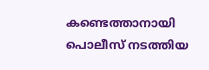കണ്ടെത്താനായി പൊലീസ് നടത്തിയ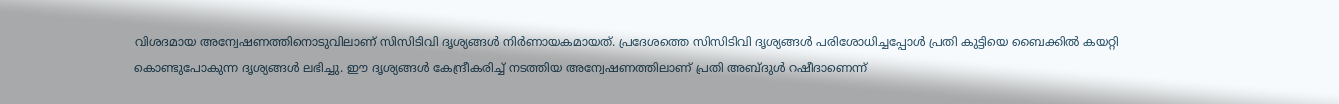വിശദമായ അന്വേഷണത്തിനൊടുവിലാണ് സിസിടിവി ദൃശ്യങ്ങൾ നിർണായകമായത്. പ്രദേശത്തെ സിസിടിവി ദൃശ്യങ്ങൾ പരിശോധിച്ചപ്പോൾ പ്രതി കുട്ടിയെ ബൈക്കിൽ കയറ്റി കൊണ്ടുപോകുന്ന ദൃശ്യങ്ങൾ ലഭിച്ചു. ഈ ദൃശ്യങ്ങൾ കേന്ദ്രീകരിച്ച് നടത്തിയ അന്വേഷണത്തിലാണ് പ്രതി അബ്ദുൾ റഷീദാണെന്ന്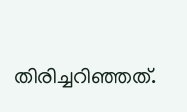തിരിച്ചറിഞ്ഞത്.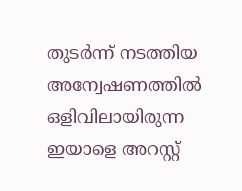തുടർന്ന് നടത്തിയ അന്വേഷണത്തിൽ ഒളിവിലായിരുന്ന ഇയാളെ അറസ്റ്റ്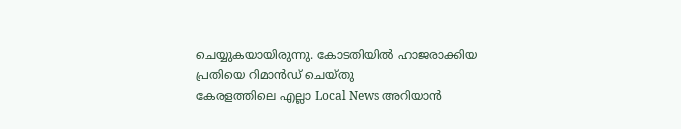ചെയ്യുകയായിരുന്നു. കോടതിയിൽ ഹാജരാക്കിയ പ്രതിയെ റിമാൻഡ് ചെയ്തു
കേരളത്തിലെ എല്ലാ Local News അറിയാൻ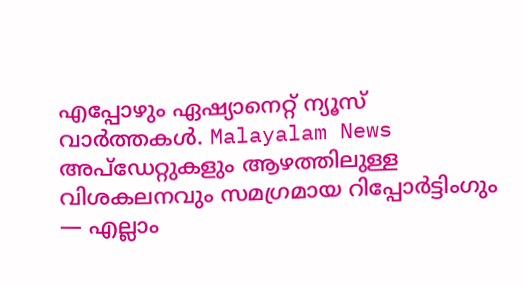എപ്പോഴും ഏഷ്യാനെറ്റ് ന്യൂസ് വാർത്തകൾ. Malayalam News അപ്ഡേറ്റുകളും ആഴത്തിലുള്ള വിശകലനവും സമഗ്രമായ റിപ്പോർട്ടിംഗും — എല്ലാം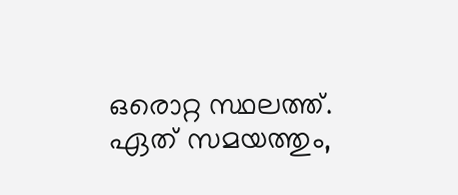ഒരൊറ്റ സ്ഥലത്ത്. ഏത് സമയത്തും,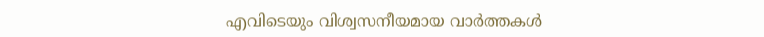എവിടെയും വിശ്വസനീയമായ വാർത്തകൾ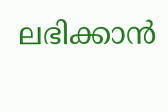ലഭിക്കാൻ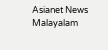Asianet News Malayalam